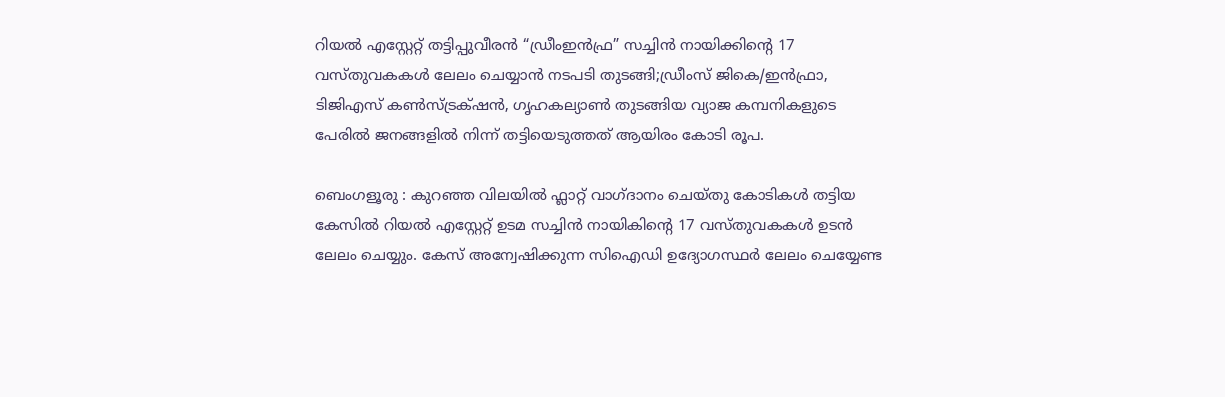റിയല്‍ എസ്റ്റേറ്റ്‌ തട്ടിപ്പുവീരന്‍ “ഡ്രീംഇന്‍ഫ്ര” സച്ചിന്‍ നായിക്കിന്റെ 17 വസ്തുവകകള്‍ ലേലം ചെയ്യാന്‍ നടപടി തുടങ്ങി;ഡ്രീംസ് ജികെ‌/ഇൻഫ്രാ, ടിജിഎസ് കൺസ്ട്രക്‌ഷൻ, ഗൃഹകല്യാൺ തുടങ്ങിയ വ്യാജ കമ്പനികളുടെ പേരിൽ ജനങ്ങളില്‍ നിന്ന് തട്ടിയെടുത്തത് ആയിരം കോടി രൂപ.

ബെംഗളൂരു : കുറഞ്ഞ വിലയിൽ ഫ്ലാറ്റ് വാഗ്ദാനം ചെയ്തു കോടികൾ തട്ടിയ കേസിൽ റിയൽ എസ്റ്റേറ്റ് ഉടമ സച്ചിൻ നായികിന്റെ 17 വസ്തുവകകൾ ഉടൻ ലേലം ചെയ്യും. കേസ് അന്വേഷിക്കുന്ന സിഐഡി ഉദ്യോഗസ്ഥർ ലേലം ചെയ്യേണ്ട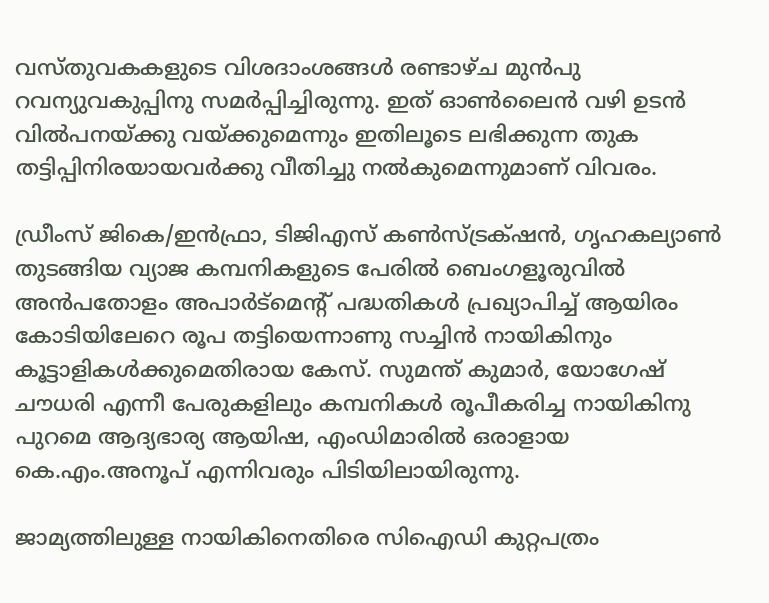വസ്തുവകകളുടെ വിശദാംശങ്ങൾ രണ്ടാഴ്ച മുൻപു റവന്യുവകുപ്പിനു സമർപ്പിച്ചിരുന്നു. ഇത് ഓൺലൈൻ വഴി ഉടൻ വിൽപനയ്ക്കു വയ്ക്കുമെന്നും ഇതിലൂടെ ലഭിക്കുന്ന തുക തട്ടിപ്പിനിരയായവർക്കു വീതിച്ചു നൽകുമെന്നുമാണ് വിവരം.

ഡ്രീംസ് ജികെ‌/ഇൻഫ്രാ, ടിജിഎസ് കൺസ്ട്രക്‌ഷൻ, ഗൃഹകല്യാൺ തുടങ്ങിയ വ്യാജ കമ്പനികളുടെ പേരിൽ ബെംഗളൂരുവിൽ അൻപതോളം അപാർട്മെന്റ് പദ്ധതികൾ പ്രഖ്യാപിച്ച് ആയിരം കോടിയിലേറെ രൂപ തട്ടിയെന്നാണു സച്ചിൻ നായികിനും കൂട്ടാളികൾക്കുമെതിരായ കേസ്. സുമന്ത് കുമാർ, യോഗേഷ് ചൗധരി എന്നീ പേരുകളിലും കമ്പനികൾ രൂപീകരിച്ച നായികിനു പുറമെ ആദ്യഭാര്യ ആയിഷ, എംഡിമാരിൽ ഒരാളായ കെ.എം.അനൂപ് എന്നിവരും പിടിയിലായിരുന്നു.

ജാമ്യത്തിലുള്ള നായികിനെതിരെ സിഐഡി കുറ്റപത്രം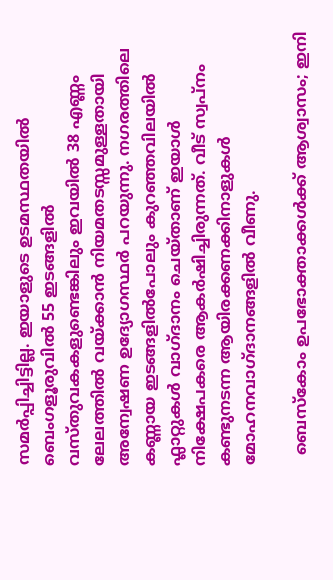സമർപ്പിച്ചിട്ടില്ല. ഇയാളുടെ ഉടമസ്ഥതയിൽ ബെംഗളൂരുവിൽ 55 ഇടങ്ങളിൽ വസ്തുവകകളുണ്ടെങ്കിലും ഇവയിൽ 38 എണ്ണം ലേലത്തിൽ വയ്ക്കാൻ നിയമതടസ്സമുള്ളതായി അന്വേഷണ ഉദ്യോഗസ്ഥർ പറയുന്നു. നഗരത്തിലെ കണ്ണായ ഇടങ്ങളിൽപോലും കുറഞ്ഞവിലയിൽ ഫ്ലാറ്റുകൾ വാഗ്ദാനം ചെയ്താണ് ഇയാൾ നിക്ഷേപകരെ ആകർഷിച്ചിരുന്നത്. വീട് സ്വപ്നം കണ്ടുനടന്ന ആയിരക്കണക്കിനാളുകൾ മോഹനവാഗ്ദാനങ്ങളിൽ വീണു.

  ബെസ്കോം ഉപഭോക്താക്കൾക്ക് ആശ്വാസം; ഇനി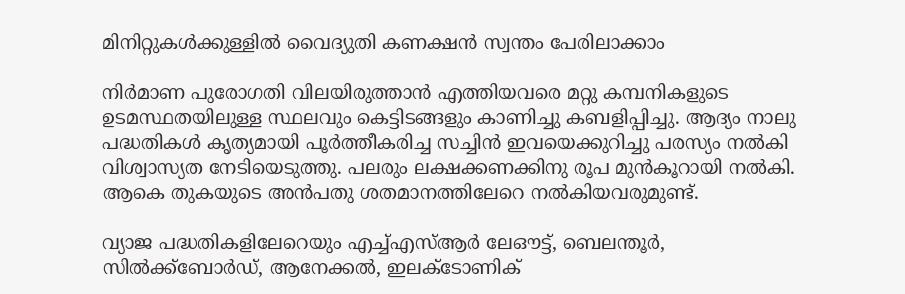മിനിറ്റുകൾക്കുള്ളിൽ വൈദ്യുതി കണക്ഷൻ സ്വന്തം പേരിലാക്കാം

നിർമാണ പുരോഗതി വിലയിരുത്താൻ എത്തിയവരെ മറ്റു കമ്പനികളുടെ ഉടമസ്ഥതയിലുള്ള സ്ഥലവും കെട്ടിടങ്ങളും കാണിച്ചു കബളിപ്പിച്ചു. ആദ്യം നാലു പദ്ധതികൾ കൃത്യമായി പൂർത്തീകരിച്ച സച്ചിൻ ഇവയെക്കുറിച്ചു പരസ്യം നൽകി വിശ്വാസ്യത നേടിയെടുത്തു. പലരും ലക്ഷക്കണക്കിനു രൂപ മുൻകൂറായി നൽകി. ആകെ തുകയുടെ അൻപതു ശതമാനത്തിലേറെ നൽകിയവരുമുണ്ട്.

വ്യാജ പദ്ധതികളിലേറെയും എച്ച്എസ്ആർ ലേഔട്ട്, ബെലന്തൂർ, സിൽക്ക്ബോർഡ്, ആനേക്കൽ, ഇലക്ടോണിക്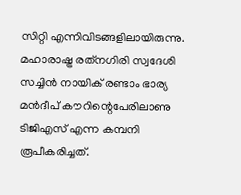സിറ്റി എന്നിവിടങ്ങളിലായിരുന്നു. മഹാരാഷ്ട്ര രത്‌നഗിരി സ്വദേശി സച്ചിൻ നായിക് രണ്ടാം ഭാര്യ മൻദീപ് കൗറിന്റെപേരിലാണു ടിജിഎസ് എന്ന കമ്പനി രൂപീകരിച്ചത്.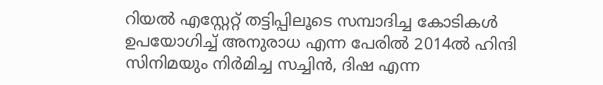റിയൽ എസ്റ്റേറ്റ് തട്ടിപ്പിലൂടെ സമ്പാദിച്ച കോടികൾ ഉപയോഗിച്ച് അനുരാധ എന്ന പേരിൽ 2014ൽ ഹിന്ദി സിനിമയും നിർമിച്ച സച്ചിൻ, ദിഷ എന്ന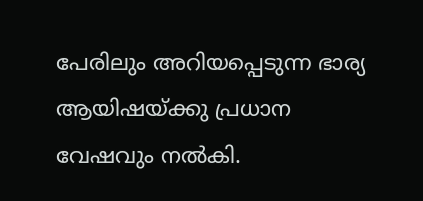പേരിലും അറിയപ്പെടുന്ന ഭാര്യ ആയിഷയ്ക്കു പ്രധാന വേഷവും നൽകി.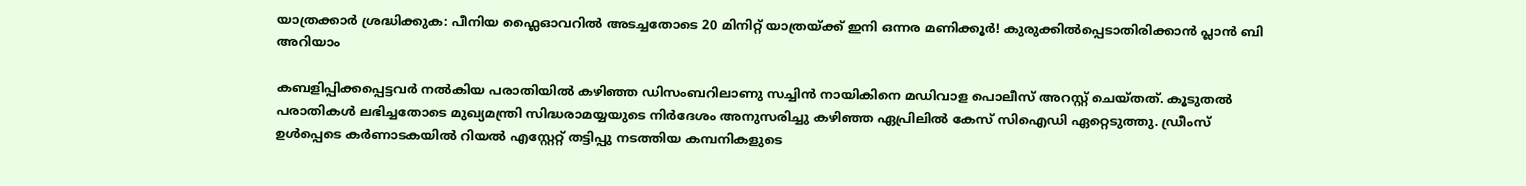യാത്രക്കാർ ശ്രദ്ധിക്കുക: പീനിയ ഫ്ലൈഓവറിൽ അടച്ചതോടെ 20 മിനിറ്റ് യാത്രയ്ക്ക് ഇനി ഒന്നര മണിക്കൂർ! കുരുക്കിൽപ്പെടാതിരിക്കാൻ പ്ലാൻ ബി അറിയാം

കബളിപ്പിക്കപ്പെട്ടവർ നൽകിയ പരാതിയിൽ കഴിഞ്ഞ ഡിസംബറിലാണു സച്ചിൻ നായികിനെ മഡിവാള പൊലീസ് അറസ്റ്റ് ചെയ്തത്. കൂടുതൽ പരാതികൾ ലഭിച്ചതോടെ മുഖ്യമന്ത്രി സിദ്ധരാമയ്യയുടെ നിർദേശം അനുസരിച്ചു കഴിഞ്ഞ ഏപ്രിലിൽ കേസ് സിഐഡി ഏറ്റെടുത്തു. ഡ്രീംസ് ഉൾപ്പെടെ കർണാടകയിൽ റിയൽ എസ്റ്റേറ്റ് തട്ടിപ്പു നടത്തിയ കമ്പനികളുടെ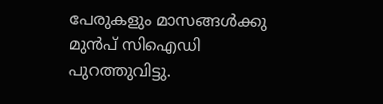പേരുകളും മാസങ്ങൾക്കു മുൻപ് സിഐഡി പുറത്തുവിട്ടു.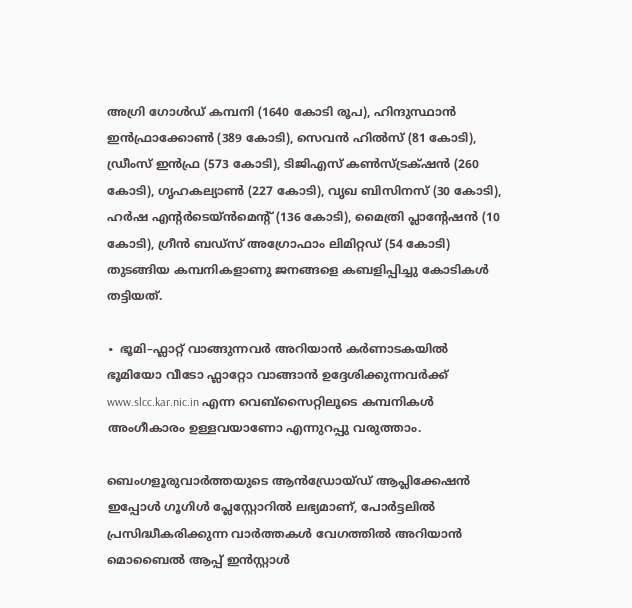അഗ്രി ഗോൾഡ് കമ്പനി (1640 കോടി രൂപ), ഹിന്ദുസ്ഥാൻ ഇൻഫ്രാക്കോൺ (389 കോടി), സെവൻ ഹിൽസ് (81 കോടി), ഡ്രീംസ് ഇൻഫ്ര (573 കോടി), ടിജിഎസ് കൺസ്ട്രക്‌ഷൻ (260 കോടി), ഗൃഹകല്യാൺ (227 കോടി), വൃഖ ബിസിനസ് (30 കോടി), ഹർഷ എന്റർടെയ്ൻമെന്റ് (136 കോടി), മൈത്രി പ്ലാന്റേഷൻ (10 കോടി), ഗ്രീൻ ബഡ്സ് അഗ്രോഫാം ലിമിറ്റഡ് (54 കോടി) തുടങ്ങിയ കമ്പനികളാണു ജനങ്ങളെ കബളിപ്പിച്ചു കോടികൾ തട്ടിയത്.

∙ ഭൂമി–ഫ്ലാറ്റ് വാങ്ങുന്നവർ അറിയാൻ കർണാടകയിൽ ഭൂമിയോ വീടോ ഫ്ലാറ്റോ വാങ്ങാൻ ഉദ്ദേശിക്കുന്നവർക്ക് www.slcc.kar.nic.in എന്ന വെബ്‌സൈറ്റിലൂടെ കമ്പനികൾ അംഗീകാരം ഉള്ളവയാണോ എന്നുറപ്പു വരുത്താം.

ബെംഗളൂരുവാർത്തയുടെ ആൻഡ്രോയ്ഡ് ആപ്ലിക്കേഷൻ ഇപ്പോൾ ഗൂഗിൾ പ്ലേസ്റ്റോറിൽ ലഭ്യമാണ്, പോർട്ടലിൽ പ്രസിദ്ധീകരിക്കുന്ന വാർത്തകൾ വേഗത്തിൽ അറിയാൻ മൊബൈൽ ആപ്പ് ഇൻസ്റ്റാൾ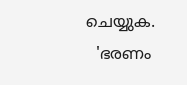ചെയ്യുക.
  'ഭരണം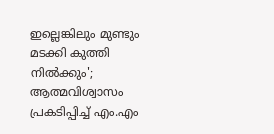ഇല്ലെങ്കിലും മുണ്ടും മടക്കി കുത്തി നിൽക്കും'; ആത്മവിശ്വാസം പ്രകടിപ്പിച്ച് എം.എം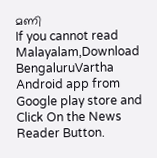മണി
If you cannot read Malayalam,Download BengaluruVartha Android app from Google play store and Click On the News Reader Button.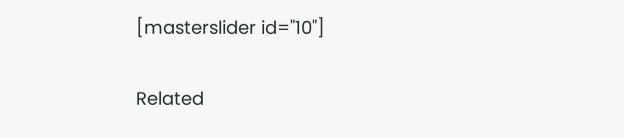[masterslider id="10"]

Related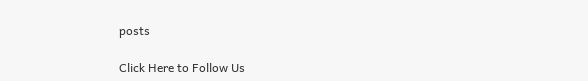posts

Click Here to Follow Us